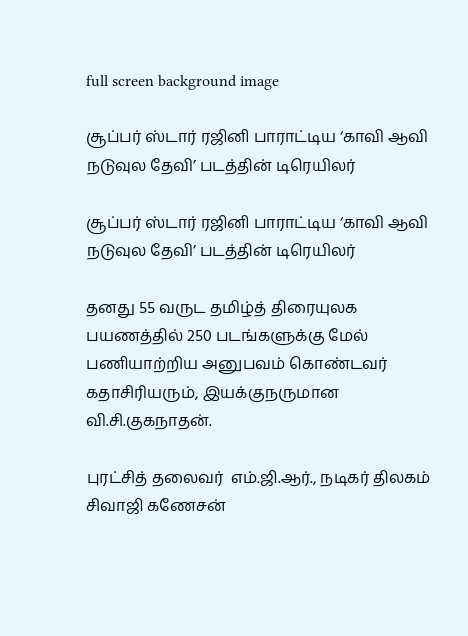full screen background image

சூப்பர் ஸ்டார் ரஜினி பாராட்டிய ‘காவி ஆவி நடுவுல தேவி’ படத்தின் டிரெயிலர்

சூப்பர் ஸ்டார் ரஜினி பாராட்டிய ‘காவி ஆவி நடுவுல தேவி’ படத்தின் டிரெயிலர்

தனது 55 வருட தமிழ்த் திரையுலக பயணத்தில் 250 படங்களுக்கு மேல் பணியாற்றிய அனுபவம் கொண்டவர் கதாசிரியரும், இயக்குநருமான வி.சி.குகநாதன்.

புரட்சித் தலைவர்  எம்.ஜி.ஆர்., நடிகர் திலகம் சிவாஜி கணேசன்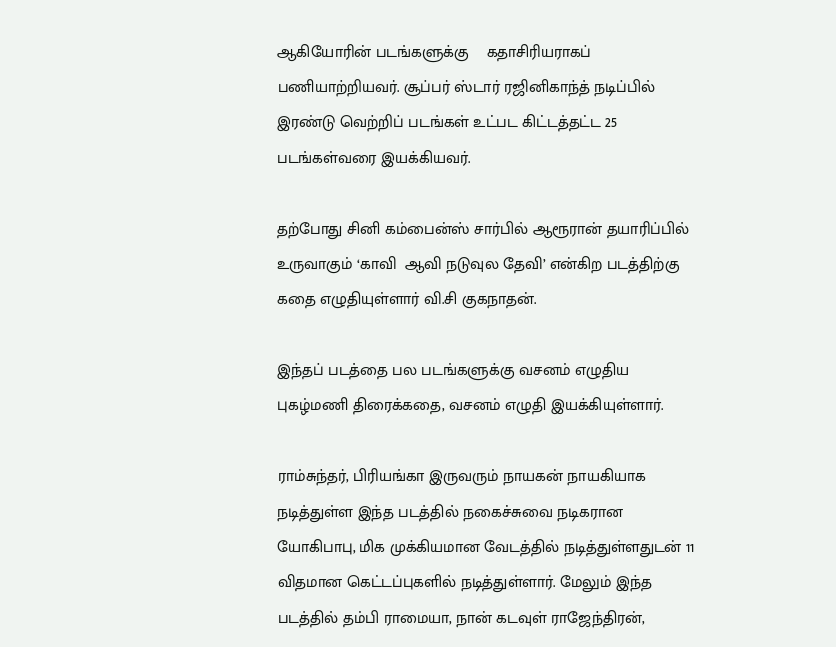ஆகியோரின் படங்களுக்கு    கதாசிரியராகப் பணியாற்றியவர். சூப்பர் ஸ்டார் ரஜினிகாந்த் நடிப்பில் இரண்டு வெற்றிப் படங்கள் உட்பட கிட்டத்தட்ட 25 படங்கள்வரை இயக்கியவர்.

தற்போது சினி கம்பைன்ஸ் சார்பில் ஆரூரான் தயாரிப்பில் உருவாகும் ‘காவி  ஆவி நடுவுல தேவி’ என்கிற படத்திற்கு கதை எழுதியுள்ளார் வி.சி குகநாதன்.

இந்தப் படத்தை பல படங்களுக்கு வசனம் எழுதிய புகழ்மணி திரைக்கதை, வசனம் எழுதி இயக்கியுள்ளார்.

ராம்சுந்தர், பிரியங்கா இருவரும் நாயகன் நாயகியாக நடித்துள்ள இந்த படத்தில் நகைச்சுவை நடிகரான யோகிபாபு, மிக முக்கியமான வேடத்தில் நடித்துள்ளதுடன் 11 விதமான கெட்டப்புகளில் நடித்துள்ளார். மேலும் இந்த படத்தில் தம்பி ராமையா, நான் கடவுள் ராஜேந்திரன்,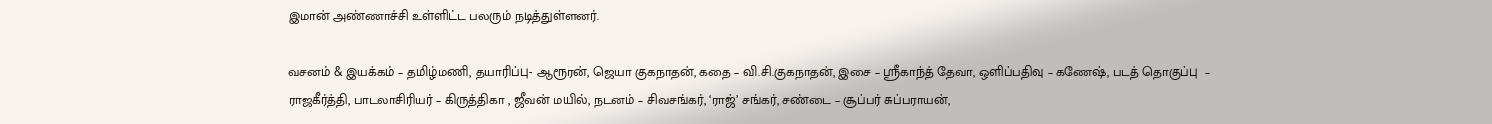இமான் அண்ணாச்சி உள்ளிட்ட பலரும் நடித்துள்ளனர்.

வசனம் & இயக்கம் – தமிழ்மணி, தயாரிப்பு- ஆரூரன், ஜெயா குகநாதன், கதை – வி.சி.குகநாதன், இசை – ஸ்ரீகாந்த் தேவா, ஒளிப்பதிவு – கணேஷ், படத் தொகுப்பு  – ராஜகீர்த்தி, பாடலாசிரியர் – கிருத்திகா , ஜீவன் மயில், நடனம் – சிவசங்கர், ‘ராஜ்’ சங்கர், சண்டை – சூப்பர் சுப்பராயன்,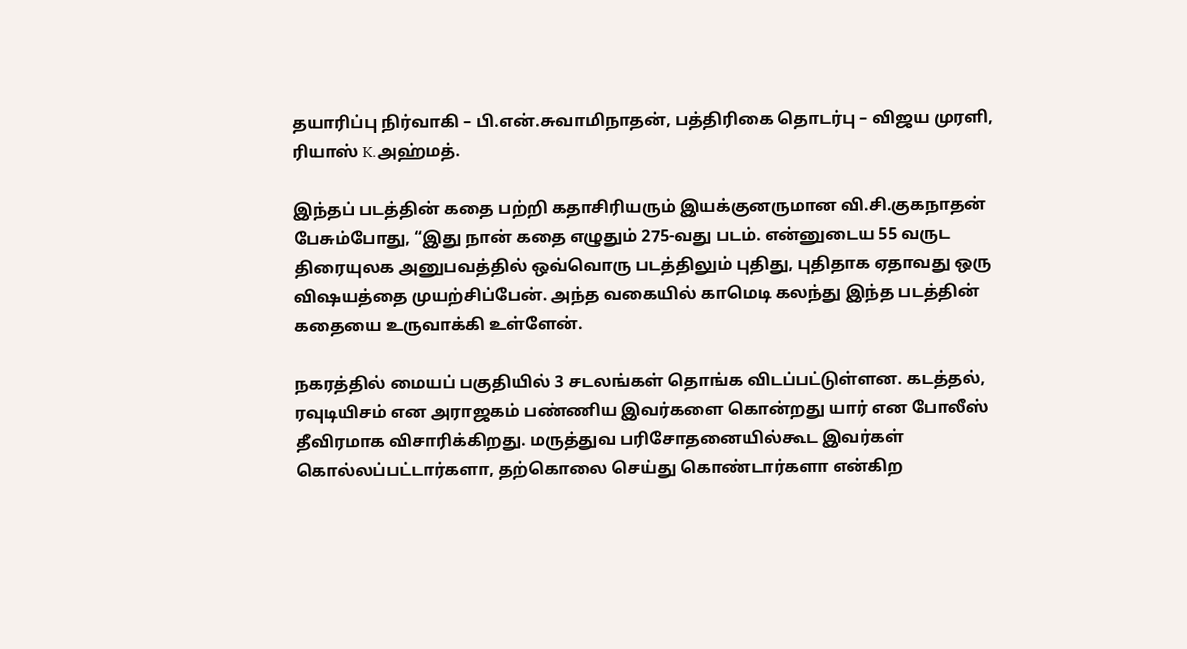தயாரிப்பு நிர்வாகி – பி.என்.சுவாமிநாதன், பத்திரிகை தொடர்பு – விஜய முரளி, ரியாஸ் K.அஹ்மத்.

இந்தப் படத்தின் கதை பற்றி கதாசிரியரும் இயக்குனருமான வி.சி.குகநாதன்  பேசும்போது, “இது நான் கதை எழுதும் 275-வது படம். என்னுடைய 55 வருட திரையுலக அனுபவத்தில் ஒவ்வொரு படத்திலும் புதிது, புதிதாக ஏதாவது ஒரு விஷயத்தை முயற்சிப்பேன். அந்த வகையில் காமெடி கலந்து இந்த படத்தின் கதையை உருவாக்கி உள்ளேன்.

நகரத்தில் மையப் பகுதியில் 3 சடலங்கள் தொங்க விடப்பட்டுள்ளன. கடத்தல், ரவுடியிசம் என அராஜகம் பண்ணிய இவர்களை கொன்றது யார் என போலீஸ் தீவிரமாக விசாரிக்கிறது. மருத்துவ பரிசோதனையில்கூட இவர்கள் கொல்லப்பட்டார்களா, தற்கொலை செய்து கொண்டார்களா என்கிற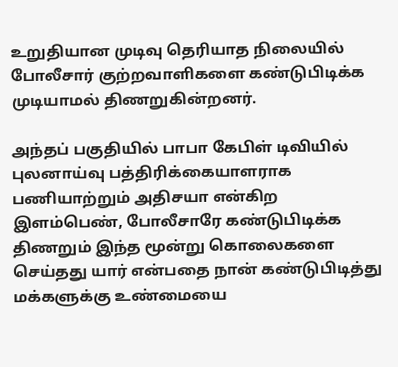உறுதியான முடிவு தெரியாத நிலையில் போலீசார் குற்றவாளிகளை கண்டுபிடிக்க முடியாமல் திணறுகின்றனர்.

அந்தப் பகுதியில் பாபா கேபிள் டிவியில் புலனாய்வு பத்திரிக்கையாளராக பணியாற்றும் அதிசயா என்கிற இளம்பெண், போலீசாரே கண்டுபிடிக்க திணறும் இந்த மூன்று கொலைகளை செய்தது யார் என்பதை நான் கண்டுபிடித்து மக்களுக்கு உண்மையை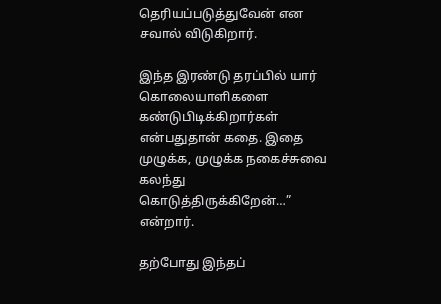தெரியப்படுத்துவேன் என சவால் விடுகிறார்.

இந்த இரண்டு தரப்பில் யார் கொலையாளிகளை கண்டுபிடிக்கிறார்கள் என்பதுதான் கதை. இதை முழுக்க, முழுக்க நகைச்சுவை கலந்து கொடுத்திருக்கிறேன்…” என்றார்.

தற்போது இந்தப்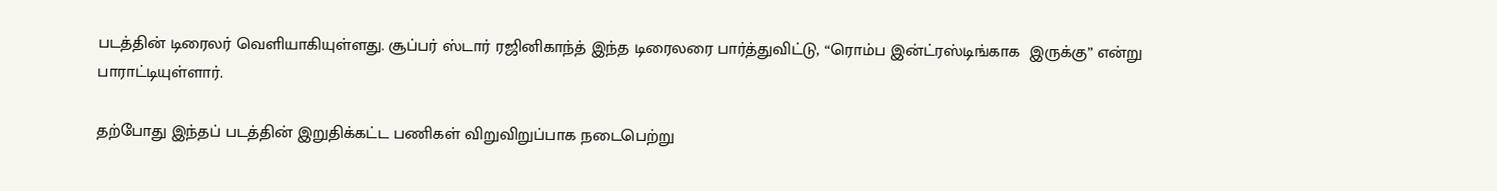படத்தின் டிரைலர் வெளியாகியுள்ளது. சூப்பர் ஸ்டார் ரஜினிகாந்த் இந்த டிரைலரை பார்த்துவிட்டு, “ரொம்ப இன்ட்ரஸ்டிங்காக  இருக்கு” என்று பாராட்டியுள்ளார்.

தற்போது இந்தப் படத்தின் இறுதிக்கட்ட பணிகள் விறுவிறுப்பாக நடைபெற்று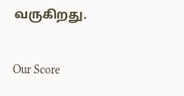வருகிறது.

Our Score